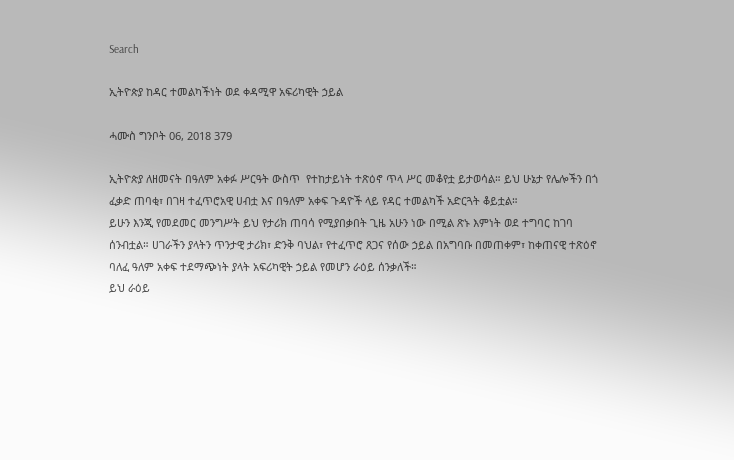Search

ኢትዮጵያ ከዳር ተመልካችነት ወደ ቀዳሚዋ አፍሪካዊት ኃይል

ሓሙስ ግንቦት 06, 2018 379

ኢትዮጵያ ለዘመናት በዓለም አቀፉ ሥርዓት ውስጥ  የተከታይነት ተጽዕኖ ጥላ ሥር መቆየቷ ይታወሳል። ይህ ሁኔታ የሌሎችን በጎ ፈቃድ ጠባቂ፣ በገዛ ተፈጥሮአዊ ሀብቷ እና በዓለም አቀፍ ጉዳዮች ላይ የዳር ተመልካች አድርጓት ቆይቷል።
ይሁን እንጂ የመደመር መንግሥት ይህ የታሪክ ጠባሳ የሚያበቃበት ጊዜ አሁን ነው በሚል ጽኑ እምነት ወደ ተግባር ከገባ ሰንብቷል። ሀገራችን ያላትን ጥንታዊ ታሪክ፣ ድንቅ ባህል፣ የተፈጥሮ ጸጋና የሰው ኃይል በአግባቡ በመጠቀም፣ ከቀጠናዊ ተጽዕኖ ባለፈ ዓለም አቀፍ ተደማጭነት ያላት አፍሪካዊት ኃይል የመሆን ራዕይ ሰንቃለች።
ይህ ራዕይ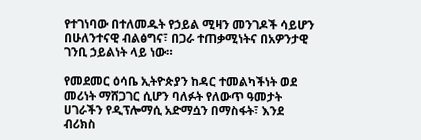የተገነባው በተለመዱት የኃይል ሚዛን መንገዶች ሳይሆን በሁለንተናዊ ብልፅግና፣ በጋራ ተጠቃሚነትና በአዎንታዊ ገንቢ ኃይልነት ላይ ነው።

የመደመር ዕሳቤ ኢትዮጵያን ከዳር ተመልካችነት ወደ መሪነት ማሸጋገር ሲሆን ባለፉት የለውጥ ዓመታት ሀገራችን የዲፕሎማሲ አድማሷን በማስፋት፣ እንደ ብሪክስ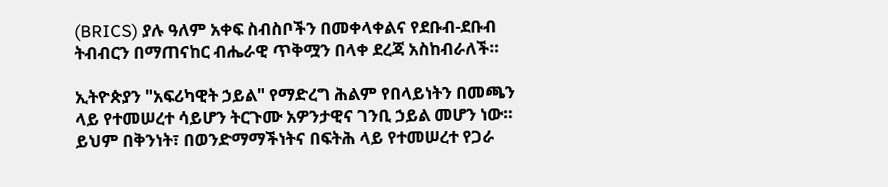(BRICS) ያሉ ዓለም አቀፍ ስብስቦችን በመቀላቀልና የደቡብ-ደቡብ ትብብርን በማጠናከር ብሔራዊ ጥቅሟን በላቀ ደረጃ አስከብራለች።

ኢትዮጵያን "አፍሪካዊት ኃይል" የማድረግ ሕልም የበላይነትን በመጫን ላይ የተመሠረተ ሳይሆን ትርጉሙ አዎንታዊና ገንቢ ኃይል መሆን ነው። ይህም በቅንነት፣ በወንድማማችነትና በፍትሕ ላይ የተመሠረተ የጋራ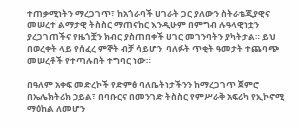ተጠቃሚነትን ማረጋገጥ፣ ከአጎራባች ሀገራት ጋር ያለውን ስትራቴጂያዊና መሠረተ ልማታዊ ትስስር ማጠናከር እንዲሁም በምግብ ሉዓላዊነቷን ያረጋገጠችና የዜጎቿን ክብር ያስጠበቀች ሀገር መገንባትን ያካትታል። ይህ በወረቀት ላይ የሰፈረ ምኞት ብቻ ሳይሆን  ባለፉት ጥቂት ዓመታት ተጨባጭ መሠረቶች የተጣሉበት ተግባር ነው።

በዓለም አቀፍ መድረኮች የድምፅ ባለቤትነታችንን ከማረጋገጥ ጀምሮ በኤሌክትሪክ ኃይል፣ በባቡርና በመንገድ ትስስር የምሥራቅ አፍሪካ የኢኮኖሚ ማዕከል ለመሆን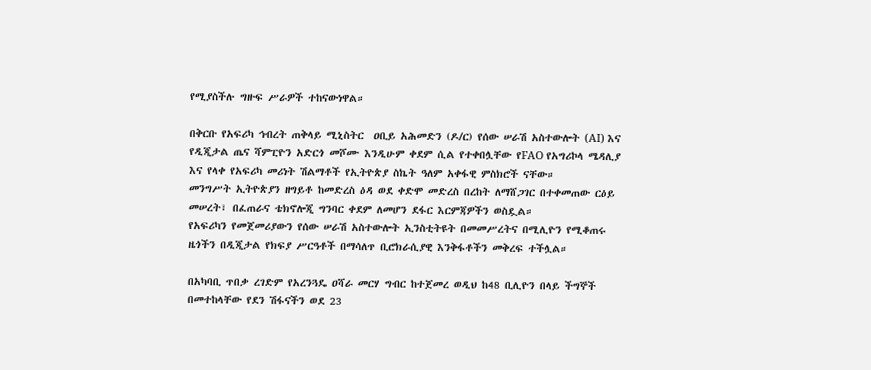የሚያስችሉ ግዙፍ ሥራዎች ተከናውነዋል።

በቅርቡ የአፍሪካ ኅብረት ጠቅላይ ሚኒስትር  ዐቢይ አሕመድን (ዶ/ር) የሰው ሠራሽ አስተውሎት (AI) እና የዲጂታል ጤና ሻምፒዮን አድርጎ መሾሙ እንዲሁም ቀደም ሲል የተቀበሏቸው የFAO የአግሪኮላ ሜዳሊያ እና የላቀ የአፍሪካ መሪነት ሽልማቶች የኢትዮጵያ ስኬት ዓለም አቀፋዊ ምስክሮች ናቸው።
መንግሥት ኢትዮጵያን ዘግይቶ ከመድረስ ዕዳ ወደ ቀድሞ መድረስ በረከት ለማሸጋገር በተቀመጠው ርዕይ መሠረት፣ በፈጠራና ቴክኖሎጂ ግንባር ቀደም ለመሆን ደፋር እርምጃዎችን ወስዷል።
የአፍሪካን የመጀመሪያውን የሰው ሠራሽ አስተውሎት ኢንስቲትዩት በመመሥረትና በሚሊዮን የሚቆጠሩ ዜጎችን በዲጂታል የክፍያ ሥርዓቶች በማሳለጥ ቢሮክራሲያዊ እንቅፋቶችን መቅረፍ ተችሏል።

በአካባቢ ጥበቃ ረገድም የአረንጓዴ ዐሻራ መርሃ ግብር ከተጀመረ ወዲህ ከ48 ቢሊዮን በላይ ችግኞች በመተከላቸው የደን ሽፋናችን ወደ 23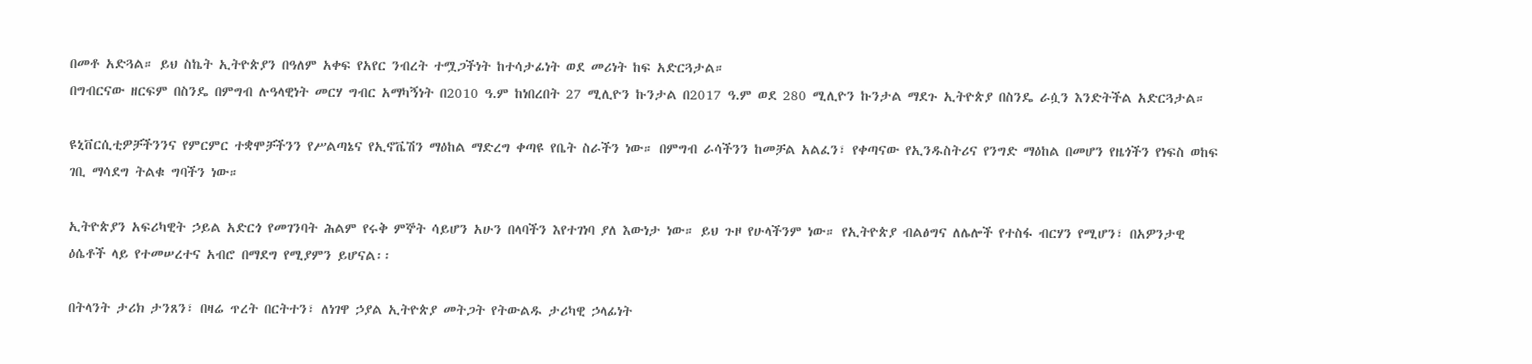በመቶ አድጓል። ይህ ስኬት ኢትዮጵያን በዓለም አቀፍ የአየር ንብረት ተሟጋችነት ከተሳታፊነት ወደ መሪነት ከፍ አድርጓታል።
በግብርናው ዘርፍም በስንዴ በምግብ ሉዓላዊነት መርሃ ግብር አማካኝነት በ2010 ዓ.ም ከነበረበት 27 ሚሊዮን ኩንታል በ2017 ዓ.ም ወደ 280 ሚሊዮን ኩንታል ማደጉ ኢትዮጵያ በስንዴ ራሷን እንድትችል አድርጓታል።

ዩኒቨርሲቲዎቻችንንና የምርምር ተቋሞቻችንን የሥልጣኔና የኢኖቬሽን ማዕከል ማድረግ ቀጣዩ የቤት ስራችን ነው። በምግብ ራሳችንን ከመቻል አልፈን፣ የቀጣናው የኢንዱስትሪና የንግድ ማዕከል በመሆን የዜጎችን የነፍስ ወከፍ ገቢ ማሳደግ ትልቁ ግባችን ነው።

ኢትዮጵያን አፍሪካዊት ኃይል አድርጎ የመገንባት ሕልም የሩቅ ምኞት ሳይሆን አሁን በላባችን እየተገነባ ያለ እውነታ ነው። ይህ ጉዞ የሁላችንም ነው። የኢትዮጵያ ብልፅግና ለሌሎች የተስፋ ብርሃን የሚሆን፣ በአዎንታዊ ዕሴቶች ላይ የተመሠረተና አብሮ በማደግ የሚያምን ይሆናል፡፡

በትላንት ታሪክ ታንጸን፣ በዛሬ ጥረት በርትተን፣ ለነገዋ ኃያል ኢትዮጵያ መትጋት የትውልዱ ታሪካዊ ኃላፊነት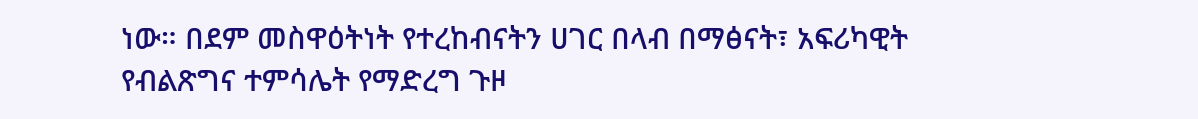ነው። በደም መስዋዕትነት የተረከብናትን ሀገር በላብ በማፅናት፣ አፍሪካዊት የብልጽግና ተምሳሌት የማድረግ ጉዞ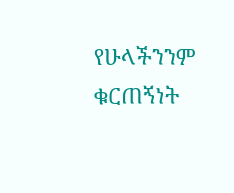የሁላችንንም ቁርጠኝነት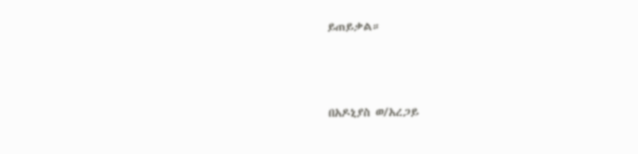ይጠይቃል።



በአዶኒያስ ወ/አረጋይ